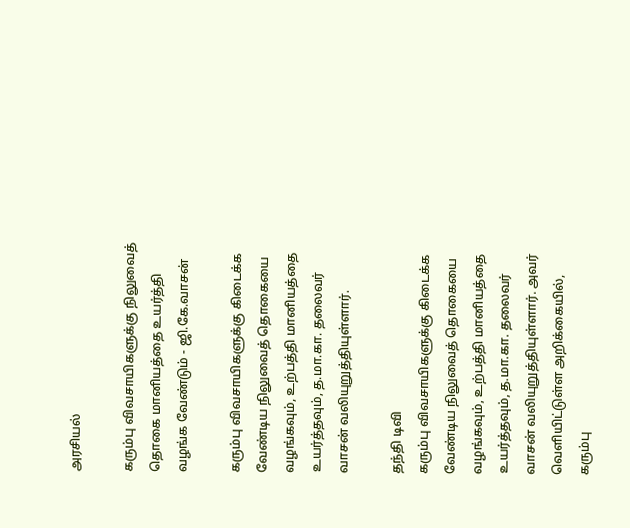அரசியல்

கரும்பு விவசாயிகளுக்கு நிலுவைத் தொகை மானியத்தை உயர்த்தி வழங்க வேண்டும் - ஜி.கே.வாசன்

கரும்பு விவசாயிகளுக்கு கிடைக்க வேண்டிய நிலுவைத் தொகையை வழங்கவும், உற்பத்தி மானியத்தை உயர்த்தவும், த.மா.கா. தலைவர் வாசன் வலியுறுத்தியுள்ளார்.

தந்தி டிவி
கரும்பு விவசாயிகளுக்கு கிடைக்க வேண்டிய நிலுவைத் தொகையை வழங்கவும், உற்பத்தி மானியத்தை உயர்த்தவும், த.மா.கா. தலைவர் வாசன் வலியுறுத்தியுள்ளார். அவர் வெளியிட்டுள்ள அறிக்கையில், கரும்பு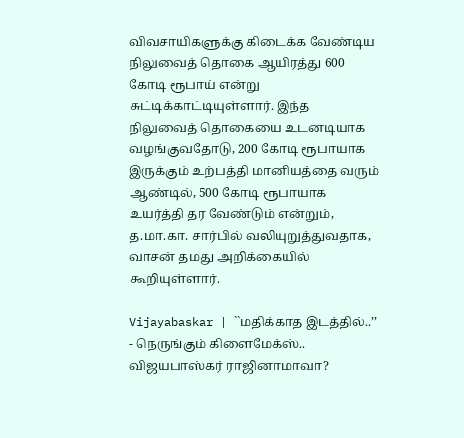விவசாயிகளுக்கு கிடைக்க வேண்டிய நிலுவைத் தொகை ஆயிரத்து 600 கோடி ரூபாய் என்று சுட்டிக்காட்டியுள்ளார். இந்த நிலுவைத் தொகையை உடனடியாக வழங்குவதோடு, 200 கோடி ரூபாயாக இருக்கும் உற்பத்தி மானியத்தை வரும் ஆண்டில், 500 கோடி ரூபாயாக உயர்த்தி தர வேண்டும் என்றும், த.மா.கா. சார்பில் வலியுறுத்துவதாக, வாசன் தமது அறிக்கையில் கூறியுள்ளார்.

Vijayabaskar | ``மதிக்காத இடத்தில்..’’ - நெருங்கும் கிளைமேக்ஸ்.. விஜயபாஸ்கர் ராஜினாமாவா?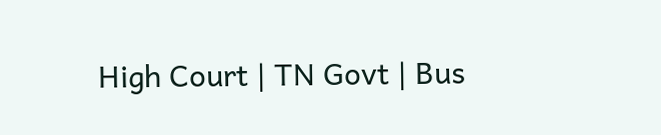High Court | TN Govt | Bus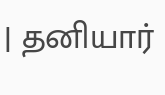| தனியார்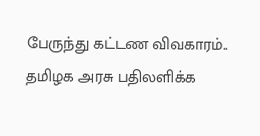பேருந்து கட்டண விவகாரம்.. தமிழக அரசு பதிலளிக்க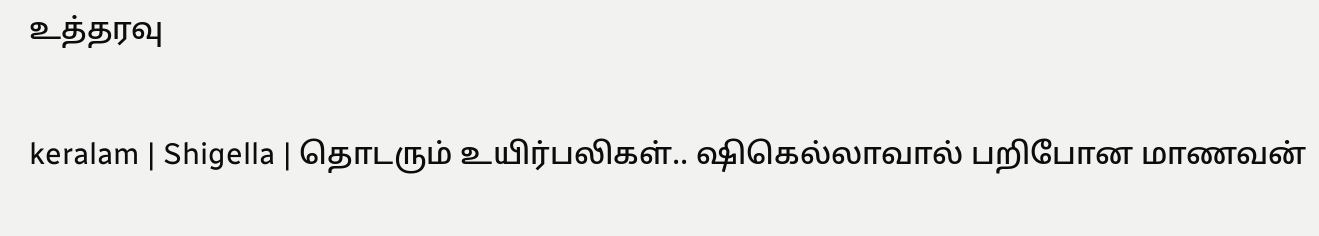உத்தரவு

keralam | Shigella | தொடரும் உயிர்பலிகள்.. ஷிகெல்லாவால் பறிபோன மாணவன்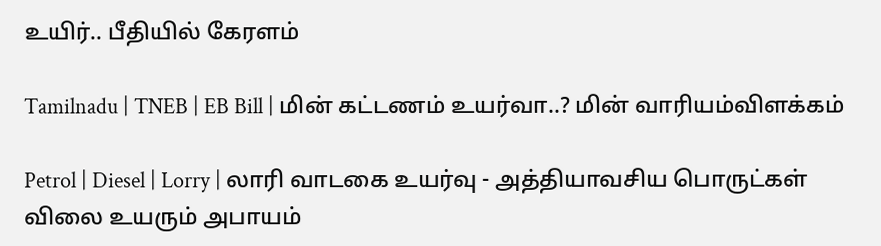உயிர்.. பீதியில் கேரளம்

Tamilnadu | TNEB | EB Bill | மின் கட்டணம் உயர்வா..? மின் வாரியம்விளக்கம்

Petrol | Diesel | Lorry | லாரி வாடகை உயர்வு - அத்தியாவசிய பொருட்கள் விலை உயரும் அபாயம்